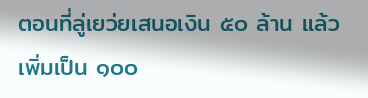ตอนที่ลู่เยว่ยเสนอเงิน ๕๐ ล้าน แล้วเพิ่มเป็น ๑๐๐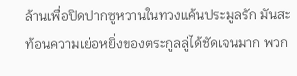ล้านเพื่อปิดปากซูหวานในทวงแค้นประมูลรัก มันสะท้อนความเย่อหยิ่งของตระกูลลู่ได้ชัดเจนมาก พวก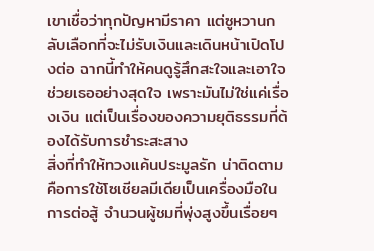เขาเชื่อว่าทุกปัญหามีราคา แต่ซูหวานกลับเลือกที่จะไม่รับเงินและเดินหน้าเปิดโปงต่อ ฉากนี้ทำให้คนดูรู้สึกสะใจและเอาใจช่วยเธออย่างสุดใจ เพราะมันไม่ใช่แค่เรื่องเงิน แต่เป็นเรื่องของความยุติธรรมที่ต้องได้รับการชำระสะสาง
สิ่งที่ทำให้ทวงแค้นประมูลรัก น่าติดตามคือการใช้โซเชียลมีเดียเป็นเครื่องมือในการต่อสู้ จำนวนผู้ชมที่พุ่งสูงขึ้นเรื่อยๆ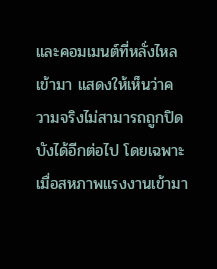และคอมเมนต์ที่หลั่งไหลเข้ามา แสดงให้เห็นว่าความจริงไม่สามารถถูกปิดบังได้อีกต่อไป โดยเฉพาะเมื่อสหภาพแรงงานเข้ามา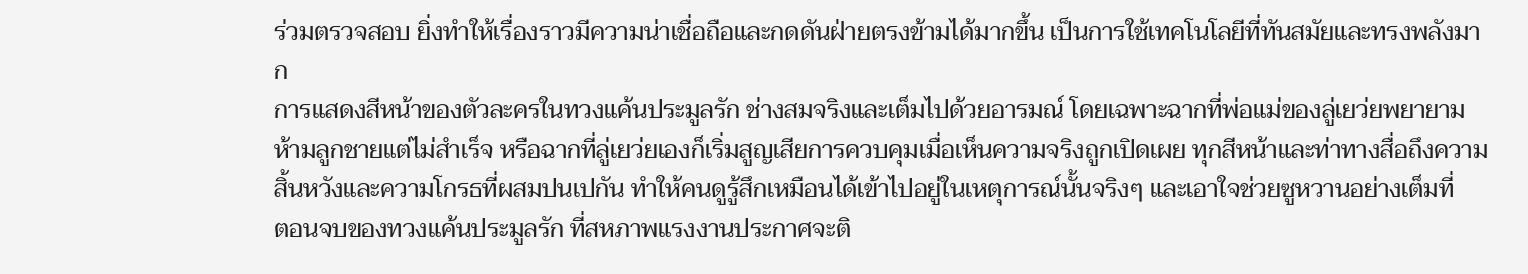ร่วมตรวจสอบ ยิ่งทำให้เรื่องราวมีความน่าเชื่อถือและกดดันฝ่ายตรงข้ามได้มากขึ้น เป็นการใช้เทคโนโลยีที่ทันสมัยและทรงพลังมาก
การแสดงสีหน้าของตัวละครในทวงแค้นประมูลรัก ช่างสมจริงและเต็มไปด้วยอารมณ์ โดยเฉพาะฉากที่พ่อแม่ของลู่เยว่ยพยายามห้ามลูกชายแต่ไม่สำเร็จ หรือฉากที่ลู่เยว่ยเองก็เริ่มสูญเสียการควบคุมเมื่อเห็นความจริงถูกเปิดเผย ทุกสีหน้าและท่าทางสื่อถึงความสิ้นหวังและความโกรธที่ผสมปนเปกัน ทำให้คนดูรู้สึกเหมือนได้เข้าไปอยู่ในเหตุการณ์นั้นจริงๆ และเอาใจช่วยซูหวานอย่างเต็มที่
ตอนจบของทวงแค้นประมูลรัก ที่สหภาพแรงงานประกาศจะติ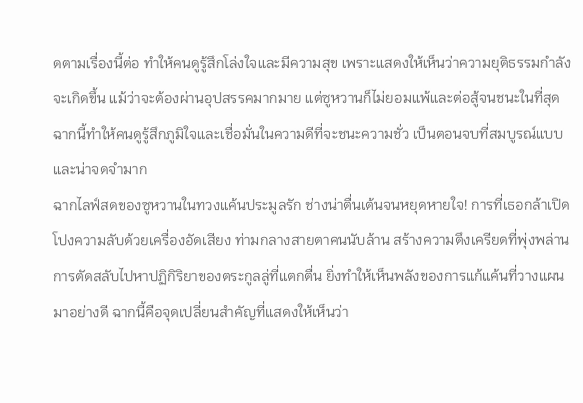ดตามเรื่องนี้ต่อ ทำให้คนดูรู้สึกโล่งใจและมีความสุข เพราะแสดงให้เห็นว่าความยุติธรรมกำลังจะเกิดขึ้น แม้ว่าจะต้องผ่านอุปสรรคมากมาย แต่ซูหวานก็ไม่ยอมแพ้และต่อสู้จนชนะในที่สุด ฉากนี้ทำให้คนดูรู้สึกภูมิใจและเชื่อมั่นในความดีที่จะชนะความชั่ว เป็นตอนจบที่สมบูรณ์แบบและน่าจดจำมาก
ฉากไลฟ์สดของซูหวานในทวงแค้นประมูลรัก ช่างน่าตื่นเต้นจนหยุดหายใจ! การที่เธอกล้าเปิดโปงความลับด้วยเครื่องอัดเสียง ท่ามกลางสายตาคนนับล้าน สร้างความตึงเครียดที่พุ่งพล่าน การตัดสลับไปหาปฏิกิริยาของตระกูลลู่ที่แตกตื่น ยิ่งทำให้เห็นพลังของการแก้แค้นที่วางแผนมาอย่างดี ฉากนี้คือจุดเปลี่ยนสำคัญที่แสดงให้เห็นว่า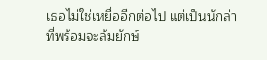เธอไม่ใช่เหยื่ออีกต่อไป แต่เป็นนักล่าที่พร้อมจะล้มยักษ์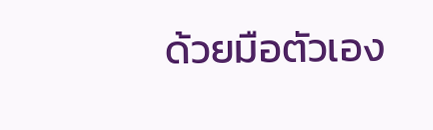ด้วยมือตัวเอง